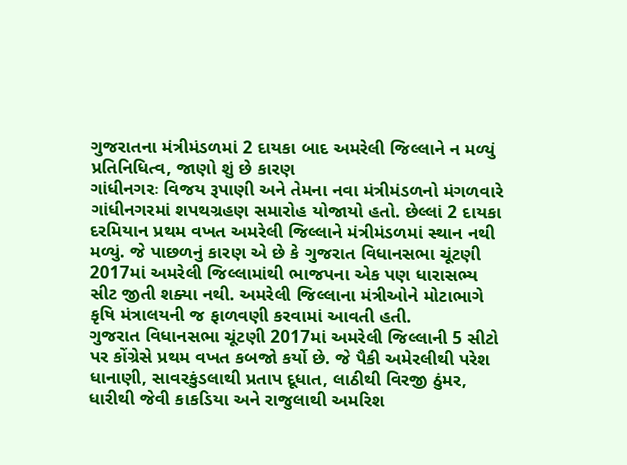ગુજરાતના મંત્રીમંડળમાં 2 દાયકા બાદ અમરેલી જિલ્લાને ન મળ્યું પ્રતિનિધિત્વ, જાણો શું છે કારણ
ગાંધીનગરઃ વિજય રૂપાણી અને તેમના નવા મંત્રીમંડળનો મંગળવારે ગાંધીનગરમાં શપથગ્રહણ સમારોહ યોજાયો હતો. છેલ્લાં 2 દાયકા દરમિયાન પ્રથમ વખત અમરેલી જિલ્લાને મંત્રીમંડળમાં સ્થાન નથી મળ્યું. જે પાછળનું કારણ એ છે કે ગુજરાત વિધાનસભા ચૂંટણી 2017માં અમરેલી જિલ્લામાંથી ભાજપના એક પણ ધારાસભ્ય સીટ જીતી શક્યા નથી. અમરેલી જિલ્લાના મંત્રીઓને મોટાભાગે કૃષિ મંત્રાલયની જ ફાળવણી કરવામાં આવતી હતી.
ગુજરાત વિધાનસભા ચૂંટણી 2017માં અમરેલી જિલ્લાની 5 સીટો પર કોંગ્રેસે પ્રથમ વખત કબજો કર્યો છે. જે પૈકી અમેરલીથી પરેશ ધાનાણી, સાવરકુંડલાથી પ્રતાપ દૂધાત, લાઠીથી વિરજી ઠુંમર, ધારીથી જેવી કાકડિયા અને રાજુલાથી અમરિશ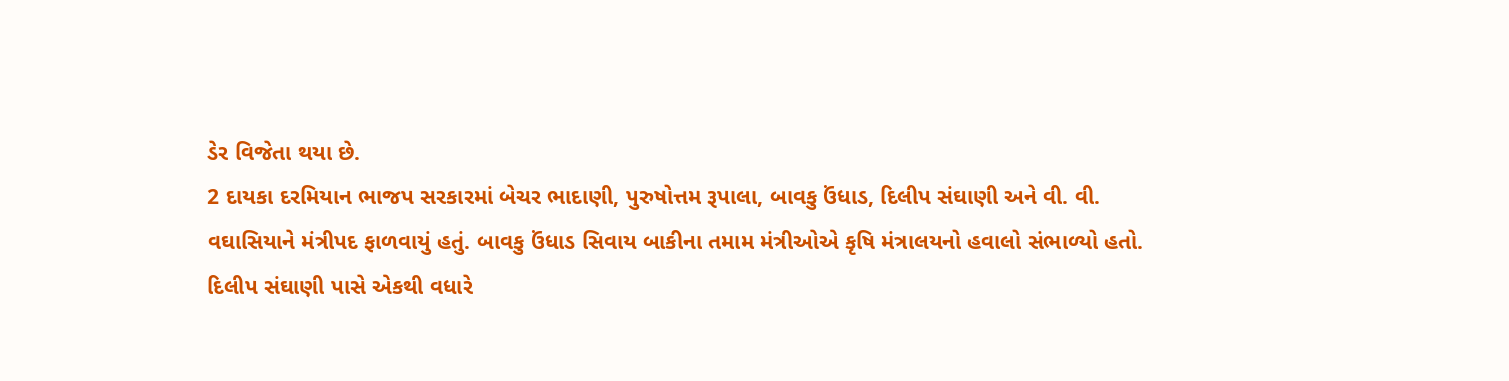ડેર વિજેતા થયા છે.
2 દાયકા દરમિયાન ભાજપ સરકારમાં બેચર ભાદાણી, પુરુષોત્તમ રૂપાલા, બાવકુ ઉંધાડ, દિલીપ સંઘાણી અને વી. વી. વઘાસિયાને મંત્રીપદ ફાળવાયું હતું. બાવકુ ઉંધાડ સિવાય બાકીના તમામ મંત્રીઓએ કૃષિ મંત્રાલયનો હવાલો સંભાળ્યો હતો. દિલીપ સંઘાણી પાસે એકથી વધારે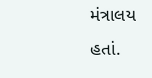મંત્રાલય હતાં.